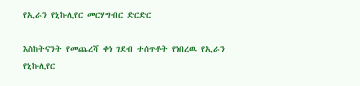የኢራን የኒኩሊየር መርሃግብር ድርድር

እስከትናንት የመጨረሻ ቀነ ገደብ ተሰጥቶት የነበረዉ የኢራን የኒኩሊየር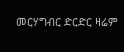መርሃግብር ድርድር ዛሬም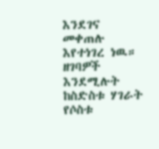እንደገና መቀጠሉ እየተነገረ ነዉ። ዘገባዎች እንደሚሉት ከስድስቱ ሃገራት የሶስቱ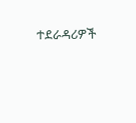ተደራዳሪዎች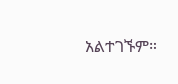አልተገኙም።